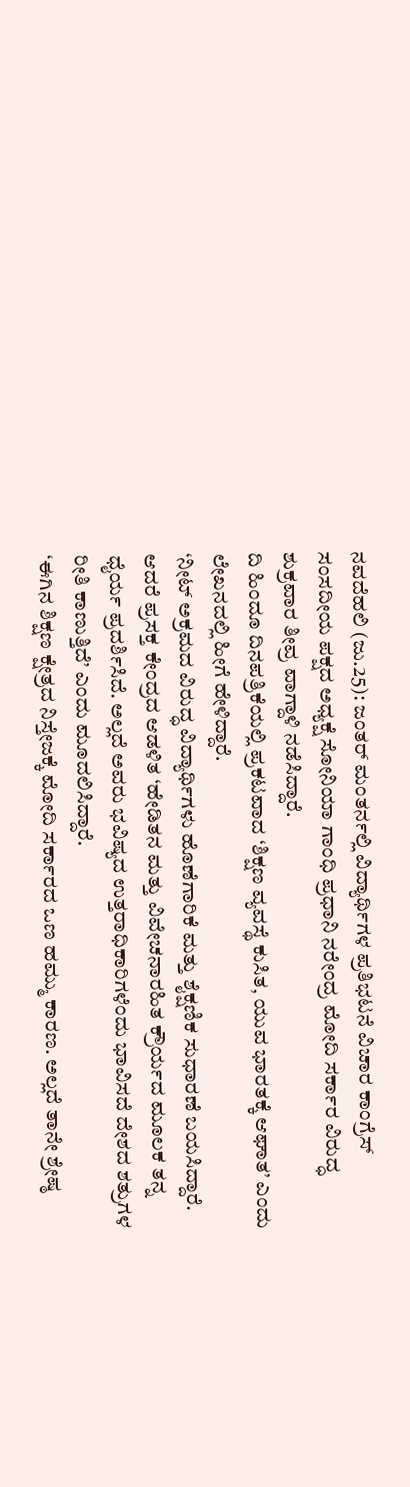ನವದೆಹಲಿ (ಜು.25): ಜಂತರ್ ಮಂತರ್ನಲ್ಲಿ ವಿದ್ಯಾರ್ಥಿಗಳ ಪ್ರತಿಭಟನೆ ವಿಚಾರ ಕಾಂಗ್ರೆಸ್ ಸಂಸದೀಯ ಪಕ್ಷದ ಅಧ್ಯಕ್ಷೆ ಸೋನಿಯಾ ಗಾಂಧಿ ಪ್ರಧಾನಿ ನರೇಂದ್ರ ಮೋದಿ ಸರ್ಕಾರ ವಿರುದ್ಧ ಶುಕ್ರವಾರ ತೀವ್ರ ವಾಗ್ದಾಳಿ ನಡೆಸಿದ್ದಾರೆ.
ದಿ ಹಿಂದೂ ದಿನಪತ್ರಿಕೆಯಲ್ಲಿ ಪ್ರಕಟವಾದ ‘ಶಿಕ್ಷಣ ವ್ಯವಸ್ಥೆ ಕುಸಿತ, ಯುವ ಭಾರತಕ್ಕೆ ಆಘಾತ’ ಎಂದು ಲೇಖನದಲ್ಲಿ ಹೀಗೆ ಹೇಳಿದ್ದಾರೆ.
‘ನೀಟ್ ಅಕ್ರಮದ ವಿರುದ್ಧ ವಿದ್ಯಾರ್ಥಿಗಳು ಹೊಣೆಗಾರಿಕೆ ಮತ್ತು ಶೈಕ್ಷಣಿಕ ಸುಧಾರಣೆ ಬಯಸಿದ್ದಾರೆ. ಆದರೆ ಪ್ರಸಕ್ತ ಕೇಂದ್ರದ ಆಡಳಿತ ‘ಹೇಡಿತನ ಮತ್ತು ವಿವೇಚನಾರಹಿತ ಕ್ರೌರ್ಯದ ಮೂಲಕ ತನ್ನ ಧೈರ್ಯ ಪ್ರದರ್ಶಿಸಿದೆ. ಅಲ್ಲದೆ ಅವರು ಭವಿಷ್ಯದ ಉತ್ತರಾಧಿಕಾರಿಗಳೆಂದು ಭಾವಿಸದೆ ದೇಶದ ಶತ್ರುಗಳ ರೀತಿ ಕಾಣುತ್ತಿದೆ’ ಎಂದು ಮೂದಲಿಸಿದ್ದಾರೆ.
‘ಈಗಿನ ಶಿಕ್ಷಣ ಕ್ಷೇತ್ರದ ನಿಸ್ತೇಜಕ್ಕೆ ಮೋದಿ ಸರ್ಕಾರದ ಒಣ ಹಮ್ಮು ಕಾರಣ. ಅಲ್ಲದೆ ತಾನೇ ಶ್ರೇಷ್ಠ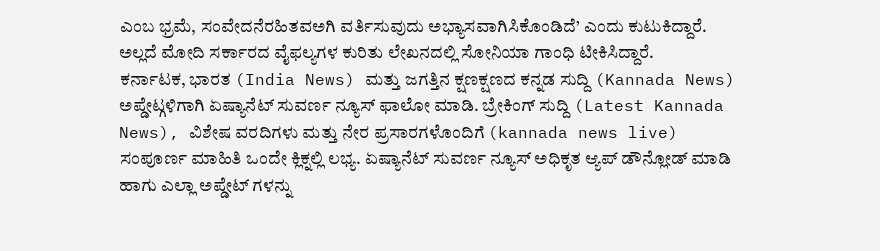ಎಂಬ ಭ್ರಮೆ, ಸಂವೇದನೆರಹಿತವಅಗಿ ವರ್ತಿಸುವುದು ಅಭ್ಯಾಸವಾಗಿಸಿಕೊಂಡಿದೆ’ ಎಂದು ಕುಟುಕಿದ್ದಾರೆ. ಅಲ್ಲದೆ ಮೋದಿ ಸರ್ಕಾರದ ವೈಫಲ್ಯಗಳ ಕುರಿತು ಲೇಖನದಲ್ಲಿ ಸೋನಿಯಾ ಗಾಂಧಿ ಟೀಕಿಸಿದ್ದಾರೆ.
ಕರ್ನಾಟಕ, ಭಾರತ (India News) ಮತ್ತು ಜಗತ್ತಿನ ಕ್ಷಣಕ್ಷಣದ ಕನ್ನಡ ಸುದ್ದಿ (Kannada News) ಅಪ್ಡೇಟ್ಗಳಿಗಾಗಿ ಏಷ್ಯಾನೆಟ್ ಸುವರ್ಣ ನ್ಯೂಸ್ ಫಾಲೋ ಮಾಡಿ. ಬ್ರೇಕಿಂಗ್ ಸುದ್ದಿ (Latest Kannada News), ವಿಶೇಷ ವರದಿಗಳು ಮತ್ತು ನೇರ ಪ್ರಸಾರಗಳೊಂದಿಗೆ (kannada news live) ಸಂಪೂರ್ಣ ಮಾಹಿತಿ ಒಂದೇ ಕ್ಲಿಕ್ನಲ್ಲಿ ಲಭ್ಯ. ಏಷ್ಯಾನೆಟ್ ಸುವರ್ಣ ನ್ಯೂಸ್ ಅಧಿಕೃತ ಆ್ಯಪ್ ಡೌನ್ಲೋಡ್ ಮಾಡಿ ಹಾಗು ಎಲ್ಲಾ ಅಪ್ಡೇಟ್ ಗಳನ್ನು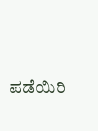ಪಡೆಯಿರಿ